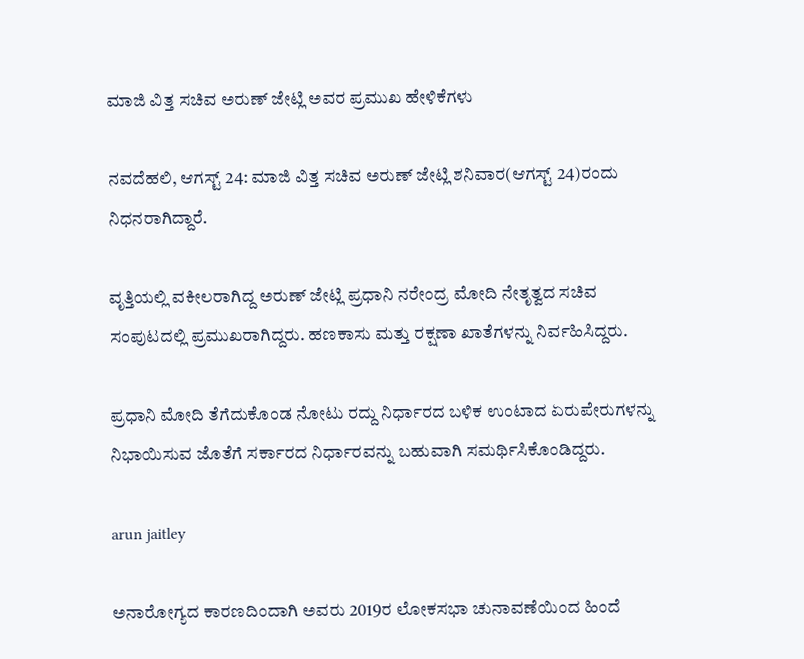ಮಾಜಿ ವಿತ್ತ ಸಚಿವ ಅರುಣ್ ಜೇಟ್ಲಿ ಅವರ ಪ್ರಮುಖ ಹೇಳಿಕೆಗಳು

ನವದೆಹಲಿ, ಆಗಸ್ಟ್ 24: ಮಾಜಿ ವಿತ್ತ ಸಚಿವ ಅರುಣ್ ಜೇಟ್ಲಿ ಶನಿವಾರ(ಆಗಸ್ಟ್ 24)ರಂದು ನಿಧನರಾಗಿದ್ದಾರೆ.

ವೃತ್ತಿಯಲ್ಲಿ ವಕೀಲರಾಗಿದ್ದ ಅರುಣ್ ಜೇಟ್ಲಿ ಪ್ರಧಾನಿ ನರೇಂದ್ರ ಮೋದಿ ನೇತೃತ್ವದ ಸಚಿವ ಸಂಪುಟದಲ್ಲಿ ಪ್ರಮುಖರಾಗಿದ್ದರು. ಹಣಕಾಸು ಮತ್ತು ರಕ್ಷಣಾ ಖಾತೆಗಳನ್ನು ನಿರ್ವಹಿಸಿದ್ದರು.

ಪ್ರಧಾನಿ ಮೋದಿ ತೆಗೆದುಕೊಂಡ ನೋಟು ರದ್ದು ನಿರ್ಧಾರದ ಬಳಿಕ ಉಂಟಾದ ಏರುಪೇರುಗಳನ್ನು ನಿಭಾಯಿಸುವ ಜೊತೆಗೆ ಸರ್ಕಾರದ ನಿರ್ಧಾರವನ್ನು ಬಹುವಾಗಿ ಸಮರ್ಥಿಸಿಕೊಂಡಿದ್ದರು.

arun jaitley

ಅನಾರೋಗ್ಯದ ಕಾರಣದಿಂದಾಗಿ ಅವರು 2019ರ ಲೋಕಸಭಾ ಚುನಾವಣೆಯಿಂದ ಹಿಂದೆ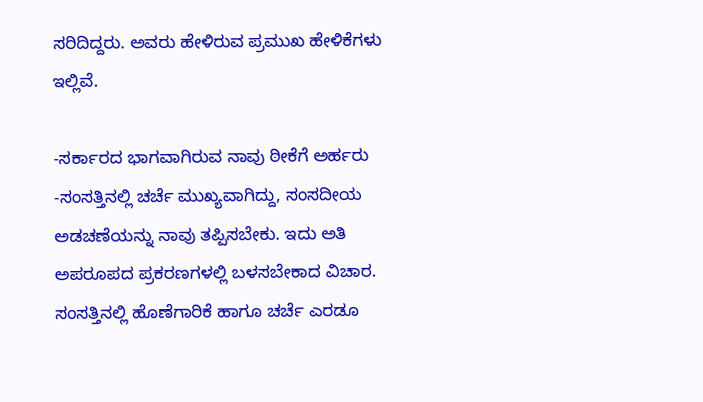ಸರಿದಿದ್ದರು. ಅವರು ಹೇಳಿರುವ ಪ್ರಮುಖ ಹೇಳಿಕೆಗಳು ಇಲ್ಲಿವೆ.

-ಸರ್ಕಾರದ ಭಾಗವಾಗಿರುವ ನಾವು ಠೀಕೆಗೆ ಅರ್ಹರು
-ಸಂಸತ್ತಿನಲ್ಲಿ ಚರ್ಚೆ ಮುಖ್ಯವಾಗಿದ್ದು, ಸಂಸದೀಯ ಅಡಚಣೆಯನ್ನು ನಾವು ತಪ್ಪಿಸಬೇಕು. ಇದು ಅತಿ ಅಪರೂಪದ ಪ್ರಕರಣಗಳಲ್ಲಿ ಬಳಸಬೇಕಾದ ವಿಚಾರ. ಸಂಸತ್ತಿನಲ್ಲಿ ಹೊಣೆಗಾರಿಕೆ ಹಾಗೂ ಚರ್ಚೆ ಎರಡೂ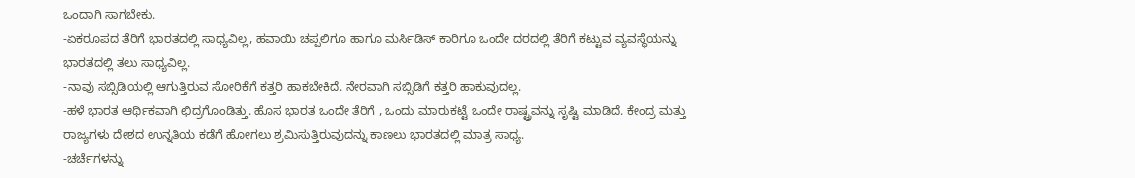ಒಂದಾಗಿ ಸಾಗಬೇಕು.
-ಏಕರೂಪದ ತೆರಿಗೆ ಭಾರತದಲ್ಲಿ ಸಾಧ್ಯವಿಲ್ಲ, ಹವಾಯಿ ಚಪ್ಪಲಿಗೂ ಹಾಗೂ ಮರ್ಸಿಡಿಸ್ ಕಾರಿಗೂ ಒಂದೇ ದರದಲ್ಲಿ ತೆರಿಗೆ ಕಟ್ಟುವ ವ್ಯವಸ್ಥೆಯನ್ನು ಭಾರತದಲ್ಲಿ ತಲು ಸಾಧ್ಯವಿಲ್ಲ.
-ನಾವು ಸಬ್ಸಿಡಿಯಲ್ಲಿ ಆಗುತ್ತಿರುವ ಸೋರಿಕೆಗೆ ಕತ್ತರಿ ಹಾಕಬೇಕಿದೆ. ನೇರವಾಗಿ ಸಬ್ಸಿಡಿಗೆ ಕತ್ತರಿ ಹಾಕುವುದಲ್ಲ.
-ಹಳೆ ಭಾರತ ಆರ್ಥಿಕವಾಗಿ ಛಿದ್ರಗೊಂಡಿತ್ತು. ಹೊಸ ಭಾರತ ಒಂದೇ ತೆರಿಗೆ , ಒಂದು ಮಾರುಕಟ್ಟೆ ಒಂದೇ ರಾಷ್ಟ್ರವನ್ನು ಸೃಷ್ಟಿ ಮಾಡಿದೆ. ಕೇಂದ್ರ ಮತ್ತು ರಾಜ್ಯಗಳು ದೇಶದ ಉನ್ನತಿಯ ಕಡೆಗೆ ಹೋಗಲು ಶ್ರಮಿಸುತ್ತಿರುವುದನ್ನು ಕಾಣಲು ಭಾರತದಲ್ಲಿ ಮಾತ್ರ ಸಾಧ್ಯ.
-ಚರ್ಚೆಗಳನ್ನು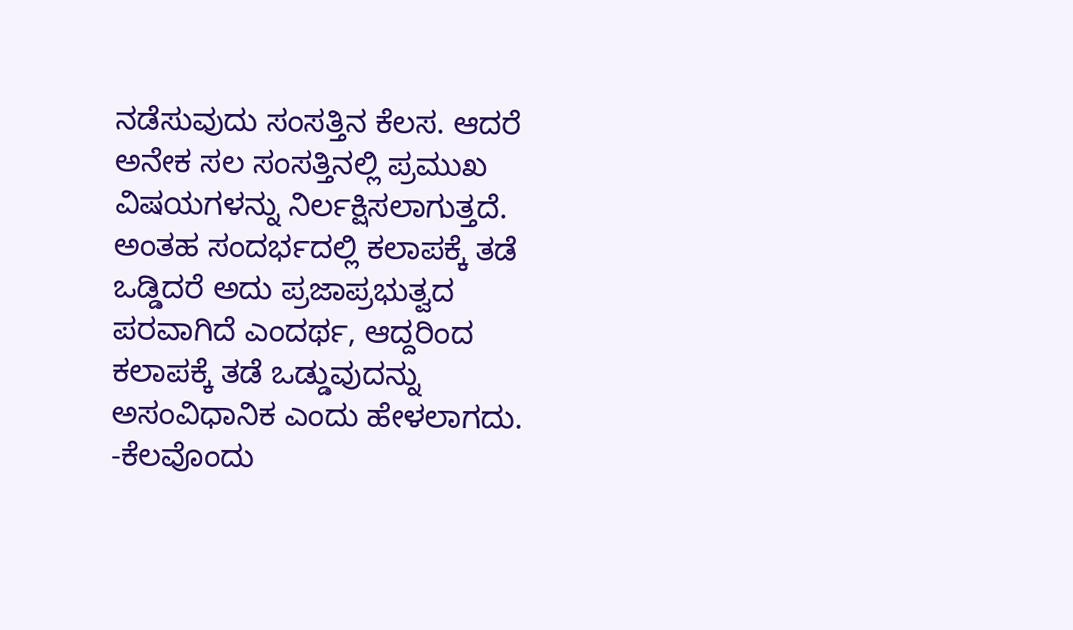ನಡೆಸುವುದು ಸಂಸತ್ತಿನ ಕೆಲಸ. ಆದರೆ ಅನೇಕ ಸಲ ಸಂಸತ್ತಿನಲ್ಲಿ ಪ್ರಮುಖ ವಿಷಯಗಳನ್ನು ನಿರ್ಲಕ್ಷಿಸಲಾಗುತ್ತದೆ. ಅಂತಹ ಸಂದರ್ಭದಲ್ಲಿ ಕಲಾಪಕ್ಕೆ ತಡೆ ಒಡ್ಡಿದರೆ ಅದು ಪ್ರಜಾಪ್ರಭುತ್ವದ ಪರವಾಗಿದೆ ಎಂದರ್ಥ, ಆದ್ದರಿಂದ ಕಲಾಪಕ್ಕೆ ತಡೆ ಒಡ್ಡುವುದನ್ನು ಅಸಂವಿಧಾನಿಕ ಎಂದು ಹೇಳಲಾಗದು.
-ಕೆಲವೊಂದು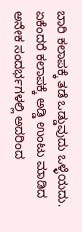ಬಾರಿ ಕಲಾಪಕ್ಕೆ ತಡೆ ಒಡ್ಡುವುದು ಒಳ್ಳೆಯದು. ಏಕೆಂದರೆ ಕಲಾಪಕ್ಕೆ ಅಡ್ಡಿ ಉಂಟು ಮಾಡಿದ ಅನೇಕ ಸಂದರ್ಭಗಳಲ್ಲಿ ಅದರಿಂದ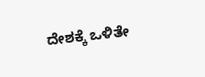ದೇಶಕ್ಕೆ ಒಳಿತೇ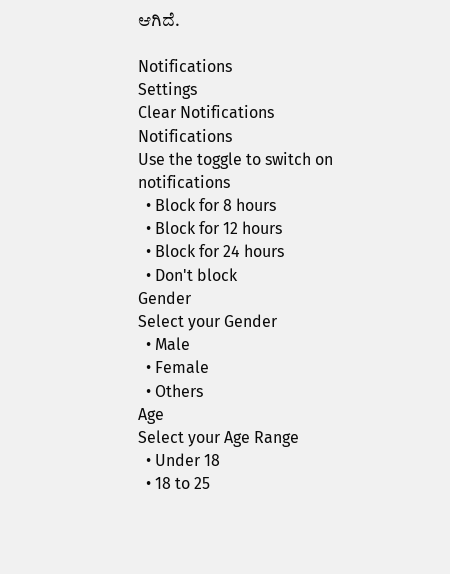ಆಗಿದೆ.

Notifications
Settings
Clear Notifications
Notifications
Use the toggle to switch on notifications
  • Block for 8 hours
  • Block for 12 hours
  • Block for 24 hours
  • Don't block
Gender
Select your Gender
  • Male
  • Female
  • Others
Age
Select your Age Range
  • Under 18
  • 18 to 25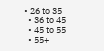• 26 to 35
  • 36 to 45
  • 45 to 55
  • 55+